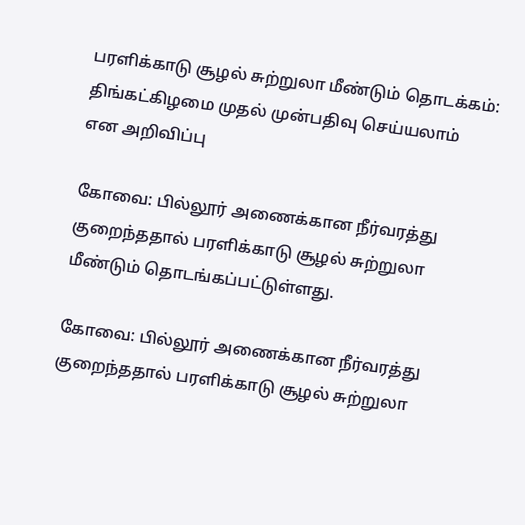பரளிக்காடு சூழல் சுற்றுலா மீண்டும் தொடக்கம்: திங்கட்கிழமை முதல் முன்பதிவு செய்யலாம் என அறிவிப்பு

கோவை: பில்லூர் அணைக்கான நீர்வரத்து குறைந்ததால் பரளிக்காடு சூழல் சுற்றுலா மீண்டும் தொடங்கப்பட்டுள்ளது.

கோவை: பில்லூர் அணைக்கான நீர்வரத்து குறைந்ததால் பரளிக்காடு சூழல் சுற்றுலா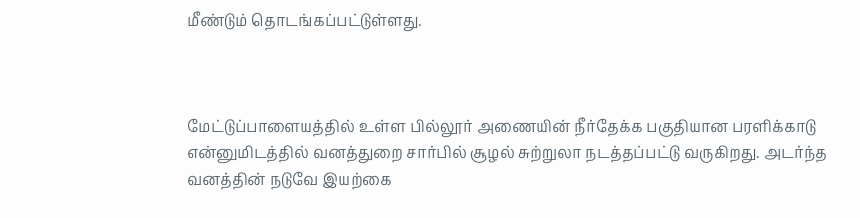மீண்டும் தொடங்கப்பட்டுள்ளது.



மேட்டுப்பாளையத்தில் உள்ள பில்லூர் அணையின் நீர்தேக்க பகுதியான பரளிக்காடு என்னுமிடத்தில் வனத்துறை சார்பில் சூழல் சுற்றுலா நடத்தப்பட்டு வருகிறது. அடர்ந்த வனத்தின் நடுவே இயற்கை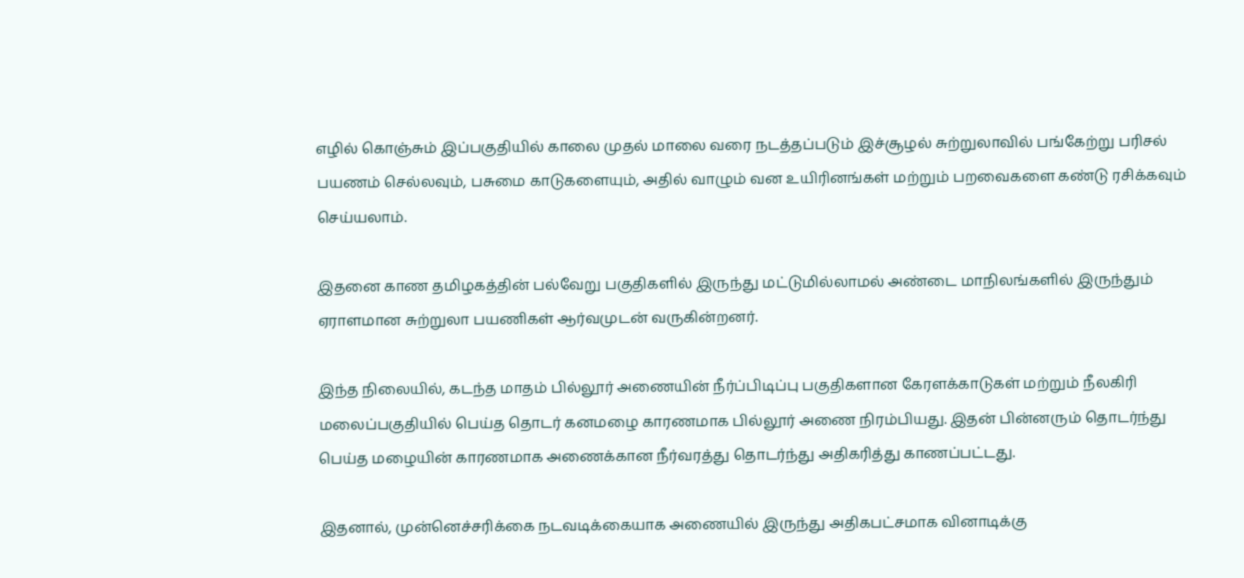எழில் கொஞ்சும் இப்பகுதியில் காலை முதல் மாலை வரை நடத்தப்படும் இச்சூழல் சுற்றுலாவில் பங்கேற்று பரிசல் பயணம் செல்லவும், பசுமை காடுகளையும், அதில் வாழும் வன உயிரினங்கள் மற்றும் பறவைகளை கண்டு ரசிக்கவும் செய்யலாம்.

இதனை காண தமிழகத்தின் பல்வேறு பகுதிகளில் இருந்து மட்டுமில்லாமல் அண்டை மாநிலங்களில் இருந்தும் ஏராளமான சுற்றுலா பயணிகள் ஆர்வமுடன் வருகின்றனர்.

இந்த நிலையில், கடந்த மாதம் பில்லூர் அணையின் நீர்ப்பிடிப்பு பகுதிகளான கேரளக்காடுகள் மற்றும் நீலகிரி மலைப்பகுதியில் பெய்த தொடர் கனமழை காரணமாக பில்லூர் அணை நிரம்பியது. இதன் பின்னரும் தொடர்ந்து பெய்த மழையின் காரணமாக அணைக்கான நீர்வரத்து தொடர்ந்து அதிகரித்து காணப்பட்டது.

இதனால், முன்னெச்சரிக்கை நடவடிக்கையாக அணையில் இருந்து அதிகபட்சமாக வினாடிக்கு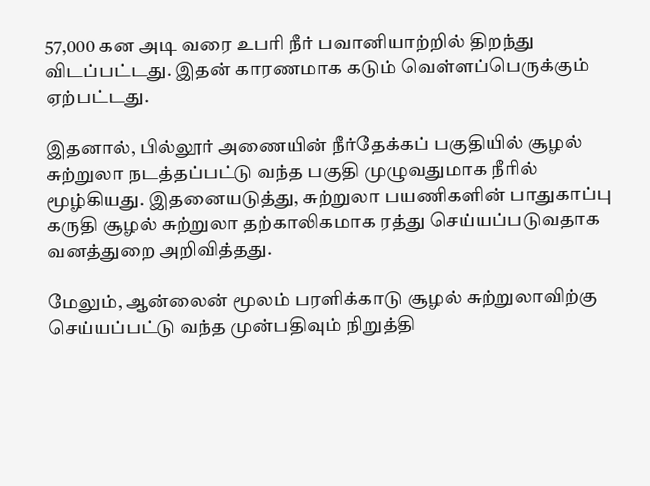57,000 கன அடி வரை உபரி நீர் பவானியாற்றில் திறந்து விடப்பட்டது. இதன் காரணமாக கடும் வெள்ளப்பெருக்கும் ஏற்பட்டது.

இதனால், பில்லூர் அணையின் நீர்தேக்கப் பகுதியில் சூழல் சுற்றுலா நடத்தப்பட்டு வந்த பகுதி முழுவதுமாக நீரில் மூழ்கியது. இதனையடுத்து, சுற்றுலா பயணிகளின் பாதுகாப்பு கருதி சூழல் சுற்றுலா தற்காலிகமாக ரத்து செய்யப்படுவதாக வனத்துறை அறிவித்தது.

மேலும், ஆன்லைன் மூலம் பரளிக்காடு சூழல் சுற்றுலாவிற்கு செய்யப்பட்டு வந்த முன்பதிவும் நிறுத்தி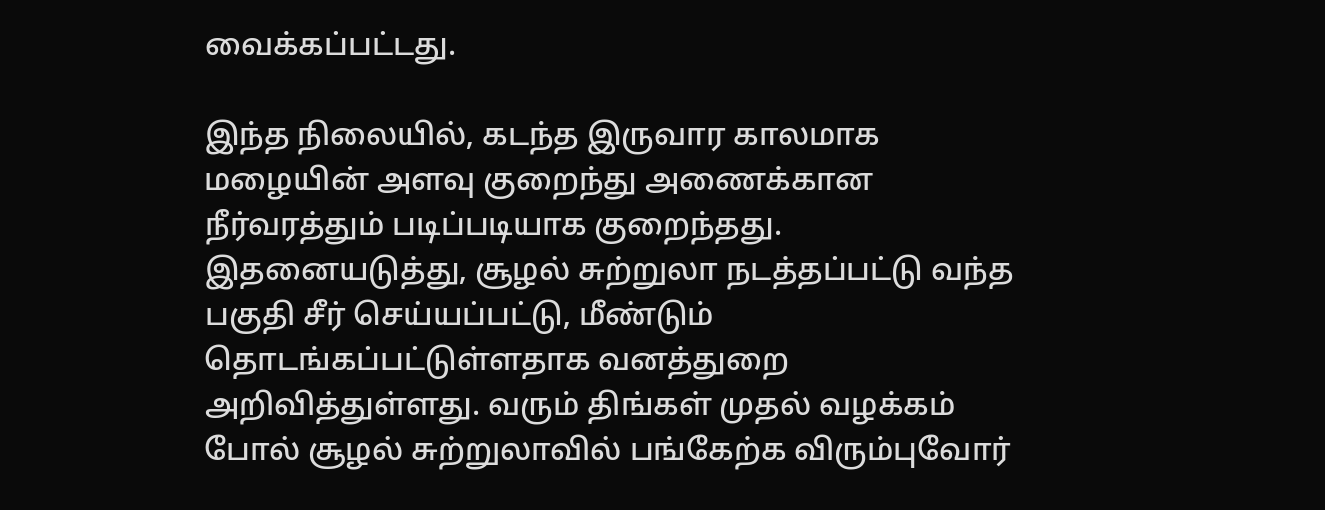வைக்கப்பட்டது.

இந்த நிலையில், கடந்த இருவார காலமாக மழையின் அளவு குறைந்து அணைக்கான நீர்வரத்தும் படிப்படியாக குறைந்தது. இதனையடுத்து, சூழல் சுற்றுலா நடத்தப்பட்டு வந்த பகுதி சீர் செய்யப்பட்டு, மீண்டும் தொடங்கப்பட்டுள்ளதாக வனத்துறை அறிவித்துள்ளது. வரும் திங்கள் முதல் வழக்கம் போல் சூழல் சுற்றுலாவில் பங்கேற்க விரும்புவோர்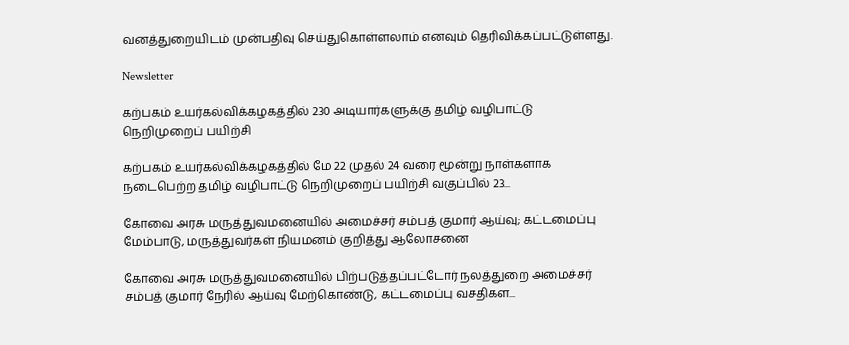வனத்துறையிடம் முன்பதிவு செய்துகொள்ளலாம் எனவும் தெரிவிக்கப்பட்டுள்ளது.

Newsletter

கற்பகம் உயர்கல்விக்கழகத்தில் 230 அடியார்களுக்கு தமிழ் வழிபாட்டு நெறிமுறைப் பயிற்சி

கற்பகம் உயர்கல்விக்கழகத்தில் மே 22 முதல் 24 வரை மூன்று நாள்களாக நடைபெற்ற தமிழ் வழிபாட்டு நெறிமுறைப் பயிற்சி வகுப்பில் 23...

கோவை அரசு மருத்துவமனையில் அமைச்சர் சம்பத் குமார் ஆய்வு; கட்டமைப்பு மேம்பாடு, மருத்துவர்கள் நியமனம் குறித்து ஆலோசனை

கோவை அரசு மருத்துவமனையில் பிற்படுத்தப்பட்டோர் நலத்துறை அமைச்சர் சம்பத் குமார் நேரில் ஆய்வு மேற்கொண்டு, கட்டமைப்பு வசதிகள...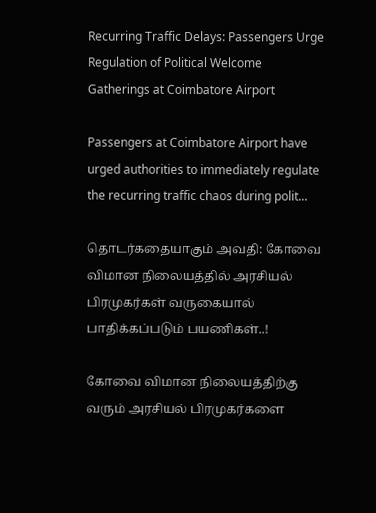Recurring Traffic Delays: Passengers Urge Regulation of Political Welcome Gatherings at Coimbatore Airport

Passengers at Coimbatore Airport have urged authorities to immediately regulate the recurring traffic chaos during polit...

தொடர்கதையாகும் அவதி: கோவை விமான நிலையத்தில் அரசியல் பிரமுகர்கள் வருகையால் பாதிக்கப்படும் பயணிகள்..!

கோவை விமான நிலையத்திற்கு வரும் அரசியல் பிரமுகர்களை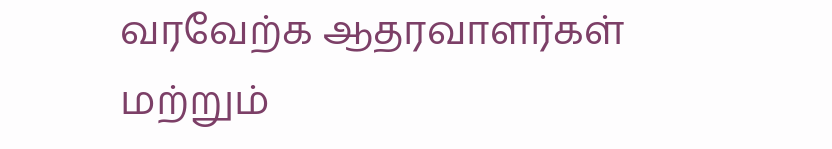வரவேற்க ஆதரவாளர்கள் மற்றும்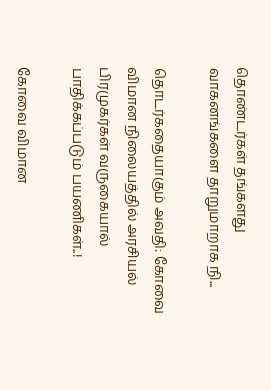தொண்டர்கள் தங்களது வாகனங்களை தாறுமாறாக நி...

தொடர்கதையாகும் அவதி: கோவை விமான நிலையத்தில் அரசியல் பிரமுகர்கள் வருகையால் பாதிக்கப்படும் பயணிகள்..!

கோவை விமான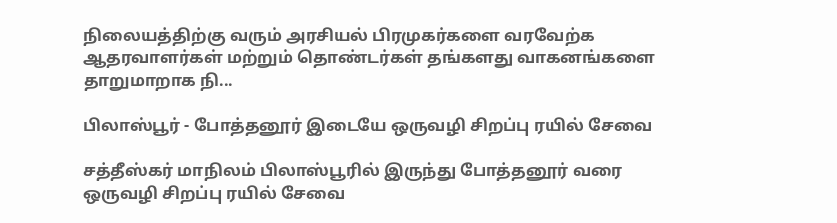நிலையத்திற்கு வரும் அரசியல் பிரமுகர்களை வரவேற்க ஆதரவாளர்கள் மற்றும் தொண்டர்கள் தங்களது வாகனங்களை தாறுமாறாக நி...

பிலாஸ்பூர் - போத்தனூர் இடையே ஒருவழி சிறப்பு ரயில் சேவை

சத்தீஸ்கர் மாநிலம் பிலாஸ்பூரில் இருந்து போத்தனூர் வரை ஒருவழி சிறப்பு ரயில் சேவை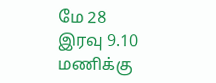மே 28 இரவு 9.10 மணிக்கு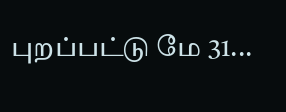புறப்பட்டு மே 31...